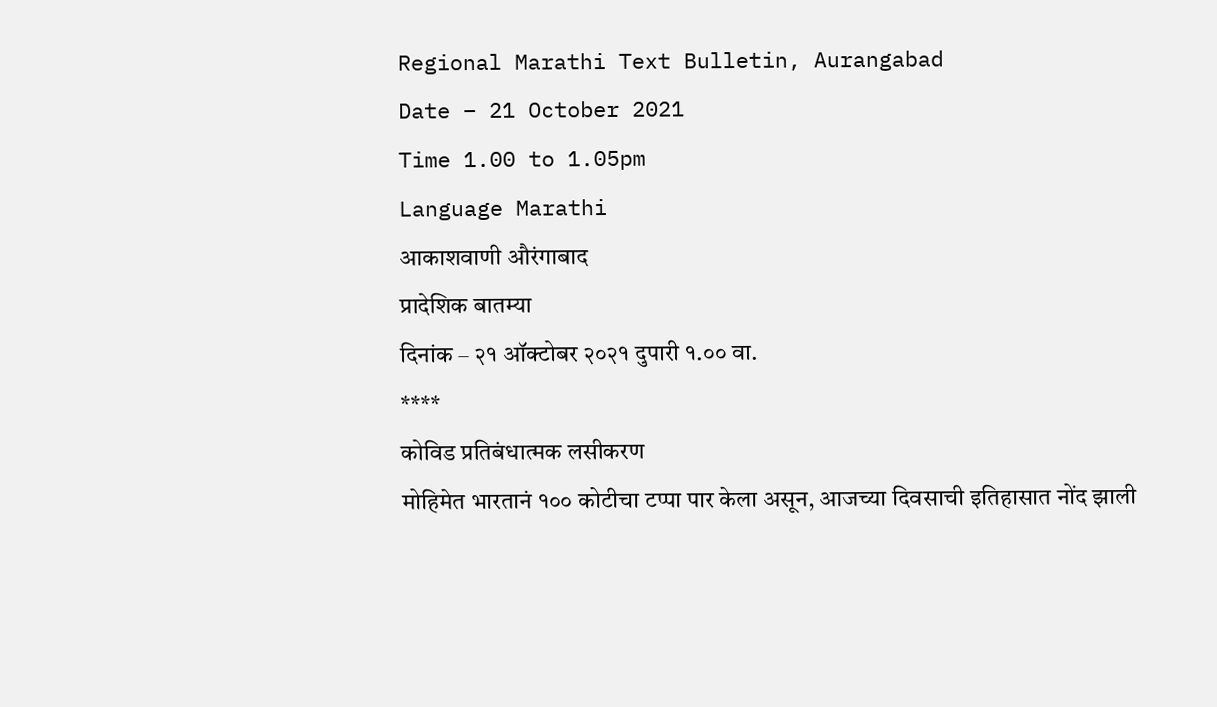Regional Marathi Text Bulletin, Aurangabad
Date – 21 October 2021
Time 1.00 to 1.05pm
Language Marathi
आकाशवाणी औरंगाबाद
प्रादेशिक बातम्या
दिनांक – २१ ऑक्टोबर २०२१ दुपारी १.०० वा.
****
कोविड प्रतिबंधात्मक लसीकरण
मोहिमेत भारतानं १०० कोटीचा टप्पा पार केला असून, आजच्या दिवसाची इतिहासात नोंद झाली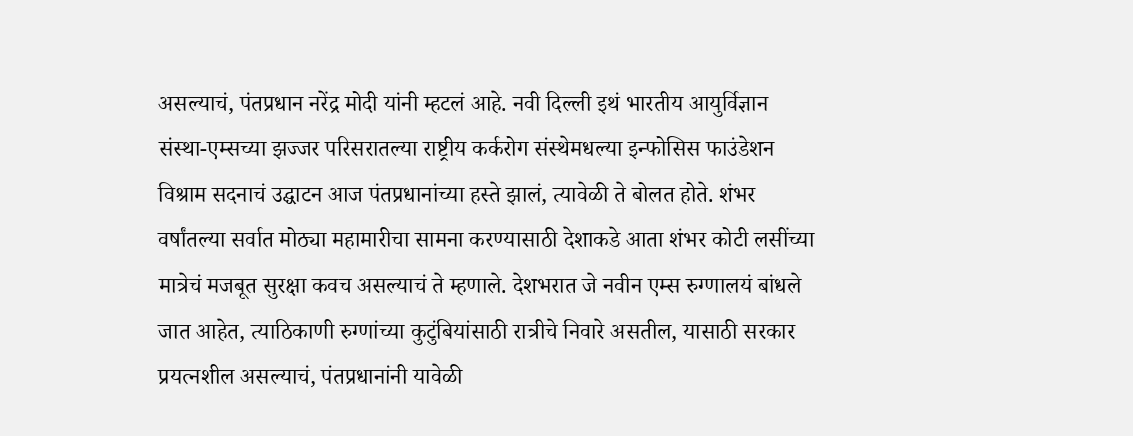असल्याचं, पंतप्रधान नरेंद्र मोदी यांनी म्हटलं आहे. नवी दिल्ली इथं भारतीय आयुर्विज्ञान
संस्था-एम्सच्या झज्जर परिसरातल्या राष्ट्रीय कर्करोग संस्थेमधल्या इन्फोसिस फाउंडेशन
विश्राम सदनाचं उद्घाटन आज पंतप्रधानांच्या हस्ते झालं, त्यावेळी ते बोलत होते. शंभर
वर्षांतल्या सर्वात मोठ्या महामारीचा सामना करण्यासाठी देशाकडे आता शंभर कोटी लसींच्या
मात्रेचं मजबूत सुरक्षा कवच असल्याचं ते म्हणाले. देशभरात जे नवीन एम्स रुग्णालयं बांधले
जात आहेत, त्याठिकाणी रुग्णांच्या कुटुंबियांसाठी रात्रीचे निवारे असतील, यासाठी सरकार
प्रयत्नशील असल्याचं, पंतप्रधानांनी यावेळी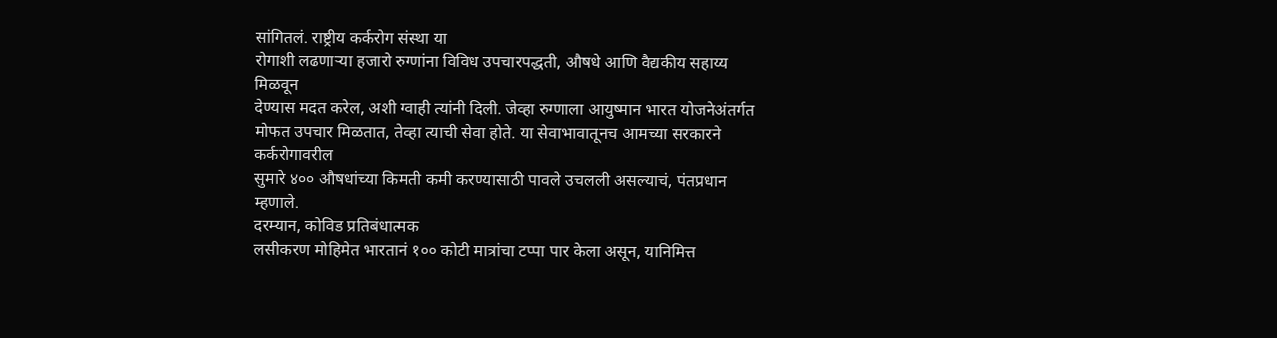सांगितलं. राष्ट्रीय कर्करोग संस्था या
रोगाशी लढणाऱ्या हजारो रुग्णांना विविध उपचारपद्धती, औषधे आणि वैद्यकीय सहाय्य मिळवून
देण्यास मदत करेल, अशी ग्वाही त्यांनी दिली. जेव्हा रुग्णाला आयुष्मान भारत योजनेअंतर्गत
मोफत उपचार मिळतात, तेव्हा त्याची सेवा होते. या सेवाभावातूनच आमच्या सरकारने कर्करोगावरील
सुमारे ४०० औषधांच्या किमती कमी करण्यासाठी पावले उचलली असल्याचं, पंतप्रधान म्हणाले.
दरम्यान, कोविड प्रतिबंधात्मक
लसीकरण मोहिमेत भारतानं १०० कोटी मात्रांचा टप्पा पार केला असून, यानिमित्त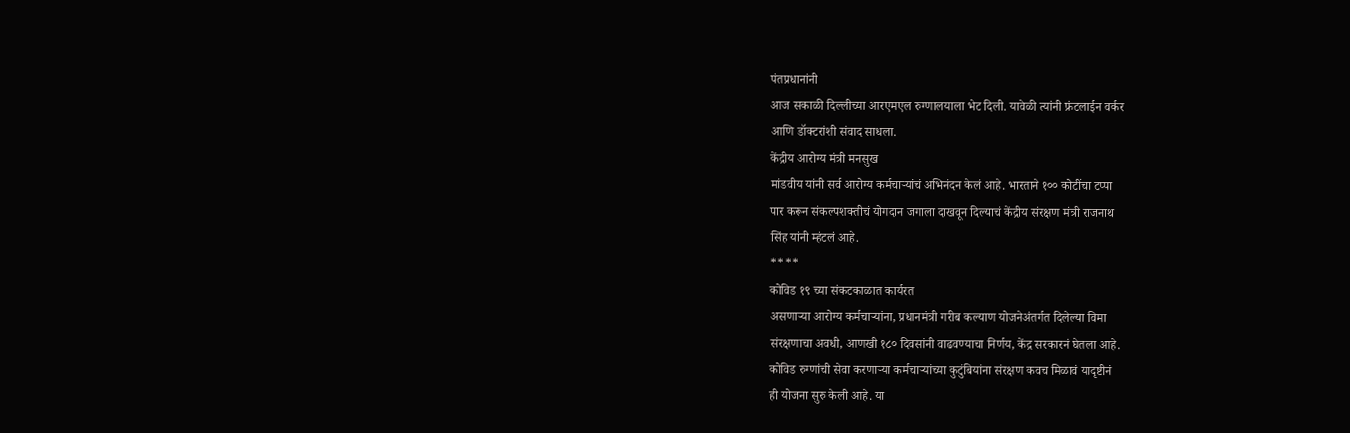पंतप्रधानांनी
आज सकाळी दिल्लीच्या आरएमएल रुग्णालयाला भेट दिली. यावेळी त्यांनी फ्रंटलाईन वर्कर
आणि डॉक्टरांशी संवाद साधला.
केंद्रीय आरोग्य मंत्री मनसुख
मांडवीय यांनी सर्व आरोग्य कर्मचाऱ्यांचं अभिनंदन केलं आहे. भारताने १०० कोटींचा टप्पा
पार करून संकल्पशक्तीचं योगदान जगाला दाखवून दिल्याचं केंद्रीय संरक्षण मंत्री राजनाथ
सिंह यांनी म्हंटलं आहे.
****
कोविड १९ च्या संकटकाळात कार्यरत
असणाऱ्या आरोग्य कर्मचाऱ्यांना, प्रधानमंत्री गरीब कल्याण योजनेअंतर्गत दिलेल्या विमा
संरक्षणाचा अवधी, आणखी १८० दिवसांनी वाढवण्याचा निर्णय, केंद्र सरकारनं घेतला आहे.
कोविड रुग्णांची सेवा करणाऱ्या कर्मचाऱ्यांच्या कुटुंबियांना संरक्षण कवच मिळावं यादृष्टीनं
ही योजना सुरु केली आहे. या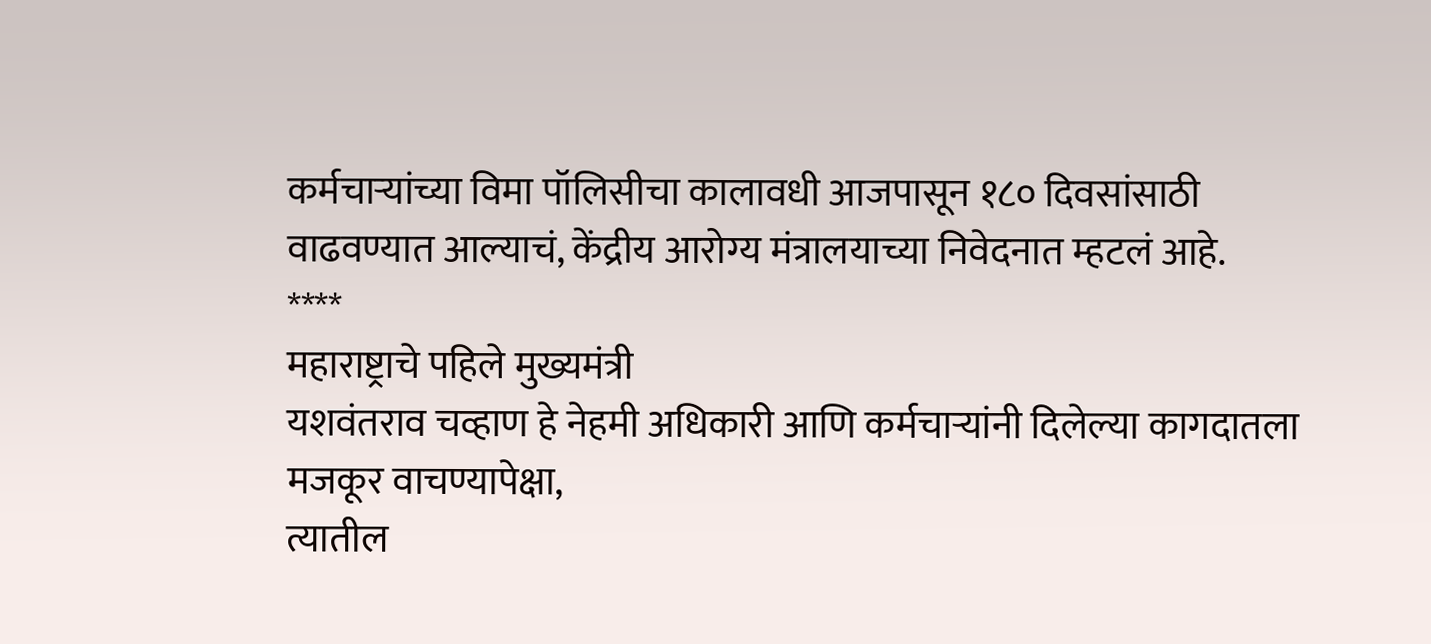कर्मचाऱ्यांच्या विमा पॉलिसीचा कालावधी आजपासून १८० दिवसांसाठी
वाढवण्यात आल्याचं, केंद्रीय आरोग्य मंत्रालयाच्या निवेदनात म्हटलं आहे.
****
महाराष्ट्राचे पहिले मुख्यमंत्री
यशवंतराव चव्हाण हे नेहमी अधिकारी आणि कर्मचाऱ्यांनी दिलेल्या कागदातला मजकूर वाचण्यापेक्षा,
त्यातील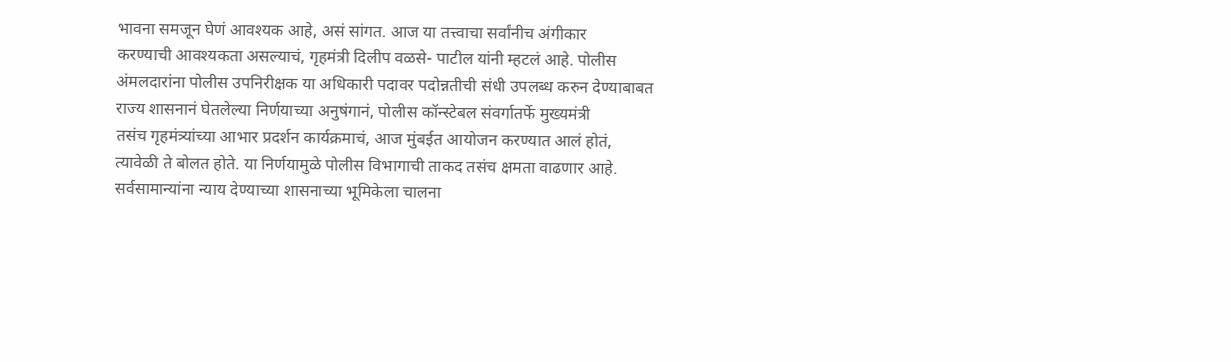भावना समजून घेणं आवश्यक आहे, असं सांगत. आज या तत्त्वाचा सर्वांनीच अंगीकार
करण्याची आवश्यकता असल्याचं, गृहमंत्री दिलीप वळसे- पाटील यांनी म्हटलं आहे. पोलीस
अंमलदारांना पोलीस उपनिरीक्षक या अधिकारी पदावर पदोन्नतीची संधी उपलब्ध करुन देण्याबाबत
राज्य शासनानं घेतलेल्या निर्णयाच्या अनुषंगानं, पोलीस कॉन्स्टेबल संवर्गातर्फे मुख्यमंत्री
तसंच गृहमंत्र्यांच्या आभार प्रदर्शन कार्यक्रमाचं, आज मुंबईत आयोजन करण्यात आलं होतं,
त्यावेळी ते बोलत होते. या निर्णयामुळे पोलीस विभागाची ताकद तसंच क्षमता वाढणार आहे.
सर्वसामान्यांना न्याय देण्याच्या शासनाच्या भूमिकेला चालना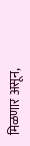मिळणार असून,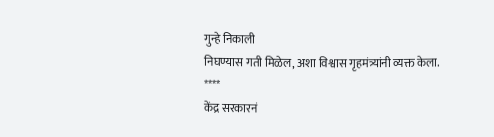गुन्हे निकाली
निघण्यास गती मिळेल, अशा विश्वास गृहमंत्र्यांनी व्यक्त केला.
****
केंद्र सरकारनं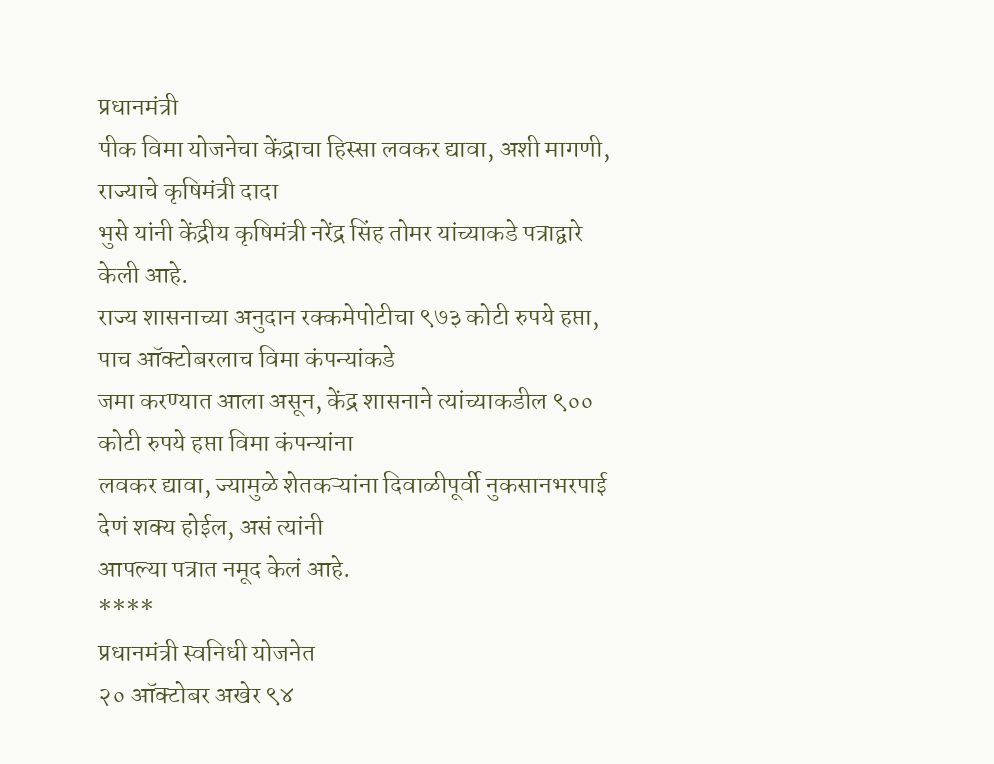प्रधानमंत्री
पीक विमा योजनेचा केंद्राचा हिस्सा लवकर द्यावा, अशी मागणी, राज्याचे कृषिमंत्री दादा
भुसे यांनी केंद्रीय कृषिमंत्री नरेंद्र सिंह तोमर यांच्याकडे पत्राद्वारे केली आहे.
राज्य शासनाच्या अनुदान रक्कमेपोटीचा ९७३ कोटी रुपये हप्ता, पाच ऑक्टोबरलाच विमा कंपन्यांकडे
जमा करण्यात आला असून, केंद्र शासनाने त्यांच्याकडील ९०० कोटी रुपये हप्ता विमा कंपन्यांना
लवकर द्यावा, ज्यामुळे शेतकऱ्यांना दिवाळीपूर्वी नुकसानभरपाई देणं शक्य होईल, असं त्यांनी
आपल्या पत्रात नमूद केलं आहे.
****
प्रधानमंत्री स्वनिधी योजनेत
२० ऑक्टोबर अखेर ९४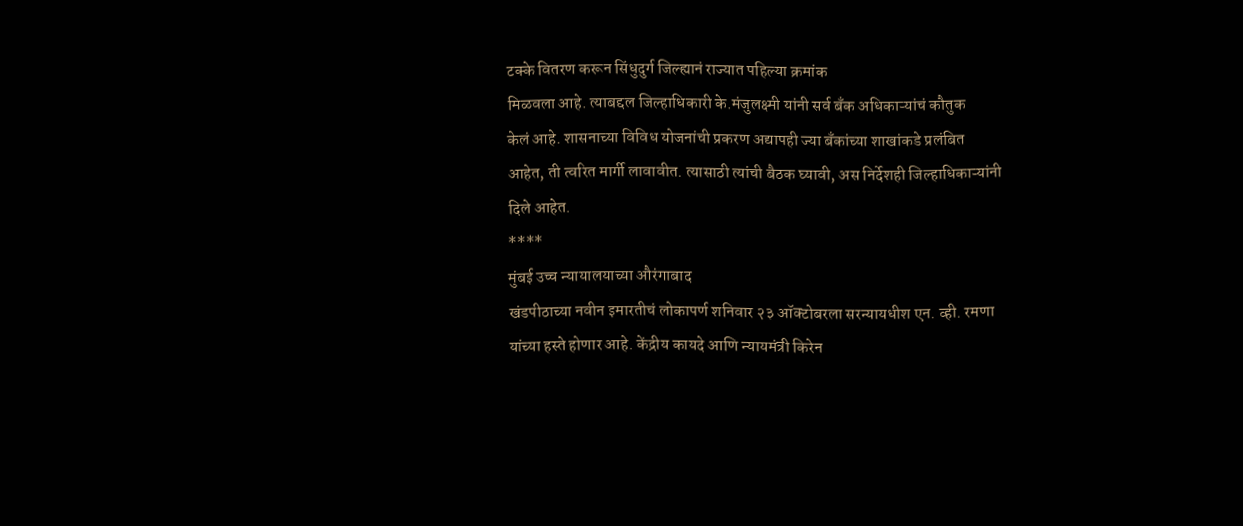टक्के वितरण करून सिंधुदुर्ग जिल्ह्यानं राज्यात पहिल्या क्रमांक
मिळवला आहे. त्याबद्दल जिल्हाधिकारी के.मंजुलक्ष्मी यांनी सर्व बँक अधिकाऱ्यांचं कौतुक
केलं आहे. शासनाच्या विविध योजनांची प्रकरण अद्यापही ज्या बँकांच्या शाखांकडे प्रलंबित
आहेत, ती त्वरित मार्गी लावावीत. त्यासाठी त्यांची बैठक घ्यावी, अस निर्देशही जिल्हाधिकाऱ्यांनी
दिले आहेत.
****
मुंबई उच्च न्यायालयाच्या औरंगाबाद
खंडपीठाच्या नवीन इमारतीचं लोकापर्ण शनिवार २३ ऑक्टोबरला सरन्यायधीश एन. व्ही. रमणा
यांच्या हस्ते होणार आहे. केंद्रीय कायदे आणि न्यायमंत्री किरेन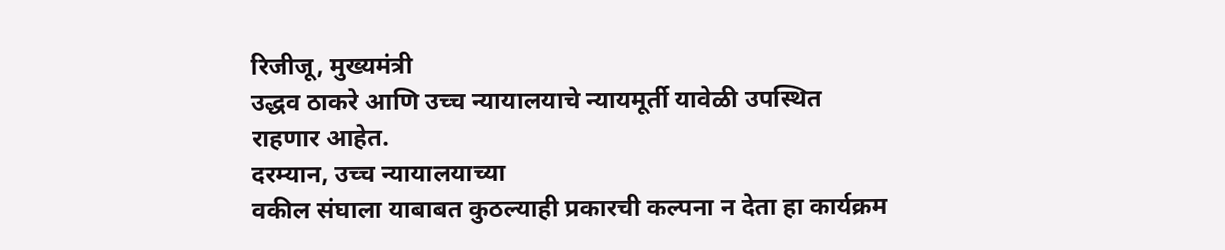रिजीजू, मुख्यमंत्री
उद्धव ठाकरे आणि उच्च न्यायालयाचे न्यायमूर्ती यावेळी उपस्थित राहणार आहेत.
दरम्यान, उच्च न्यायालयाच्या
वकील संघाला याबाबत कुठल्याही प्रकारची कल्पना न देता हा कार्यक्रम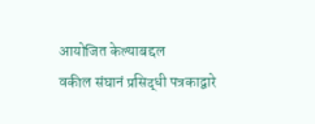आयोजित केल्याबद्दल
वकील संघानं प्रसिद्धी पत्रकाद्वारे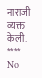नाराजी व्यक्त केली.
****
No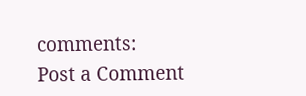comments:
Post a Comment